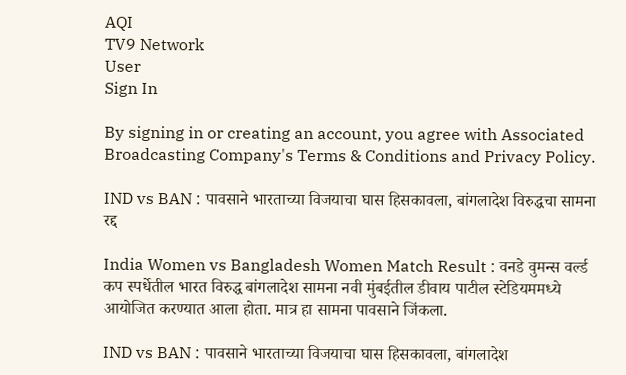AQI
TV9 Network
User
Sign In

By signing in or creating an account, you agree with Associated Broadcasting Company's Terms & Conditions and Privacy Policy.

IND vs BAN : पावसाने भारताच्या विजयाचा घास हिसकावला, बांगलादेश विरुद्धचा सामना रद्द

India Women vs Bangladesh Women Match Result : वनडे वुमन्स वर्ल्ड कप स्पर्धेतील भारत विरुद्ध बांगलादेश सामना नवी मुंबईतील डीवाय पाटील स्टेडियममध्ये आयोजित करण्यात आला होता. मात्र हा सामना पावसाने जिंकला.

IND vs BAN : पावसाने भारताच्या विजयाचा घास हिसकावला, बांगलादेश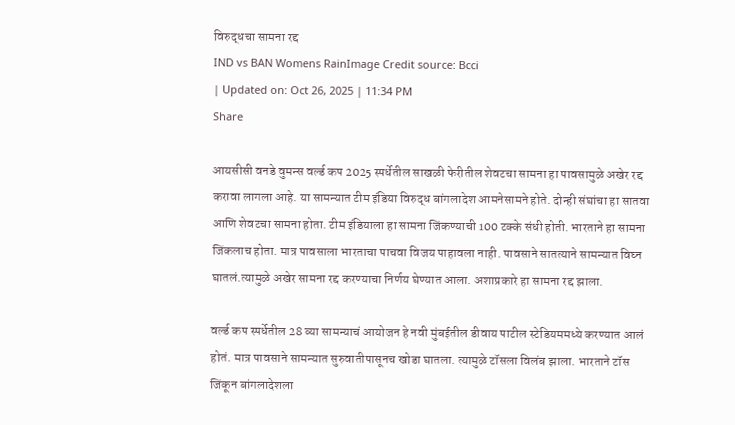विरुद्धचा सामना रद्द
IND vs BAN Womens RainImage Credit source: Bcci
| Updated on: Oct 26, 2025 | 11:34 PM
Share

आयसीसी वनडे वुमन्स वर्ल्ड कप 2025 स्पर्धेतील साखळी फेरीतील शेवटचा सामना हा पावसामुळे अखेर रद्द करावा लागला आहे. या सामन्यात टीम इंडिया विरुद्ध बांगलादेश आमनेसामने होते. दोन्ही संघांचा हा सातवा आणि शेवटचा सामना होता. टीम इंडियाला हा सामना जिंकण्याची 100 टक्के संधी होती. भारताने हा सामना जिंकलाच होता. मात्र पावसाला भारताचा पाचवा विजय पाहावला नाही. पावसाने सातत्याने सामन्यात विघ्न घातलं.त्यामुळे अखेर सामना रद्द करण्याचा निर्णय घेण्यात आला. अशाप्रकारे हा सामना रद्द झाला.

वर्ल्ड कप स्पर्धेतील 28 व्या सामन्याचं आयोजन हे नवी मुंबईतील डीवाय पाटील स्टेडियममध्ये करण्यात आलं होतं. मात्र पावसाने सामन्यात सुरुवातीपासूनच खोडा घातला. त्यामुळे टॉसला विलंब झाला. भारताने टॉस जिंकून बांगलादेशला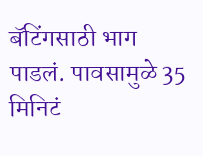बॅटिंगसाठी भाग पाडलं. पावसामुळे 35 मिनिटं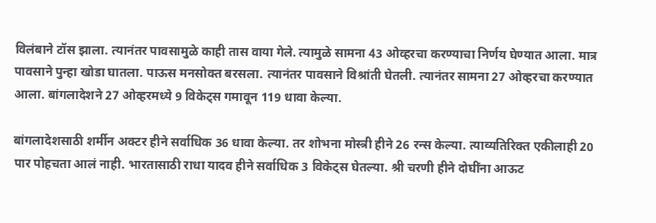विलंबाने टॉस झाला. त्यानंतर पावसामुळे काही तास वाया गेले. त्यामुळे सामना 43 ओव्हरचा करण्याचा निर्णय घेण्यात आला. मात्र पावसाने पुन्हा खोडा घातला. पाऊस मनसोक्त बरसला. त्यानंतर पावसाने विश्रांती घेतली. त्यानंतर सामना 27 ओव्हरचा करण्यात आला. बांगलादेशने 27 ओव्हरमध्ये 9 विकेट्स गमावून 119 धावा केल्या.

बांगलादेशसाठी शर्मीन अक्टर हीने सर्वाधिक 36 धावा केल्या. तर शोभना मोस्त्री हीने 26 रन्स केल्या. त्याव्यतिरिक्त एकीलाही 20 पार पोहचता आलं नाही. भारतासाठी राधा यादव हीने सर्वाधिक 3 विकेट्स घेतल्या. श्री चरणी हीने दोघींना आऊट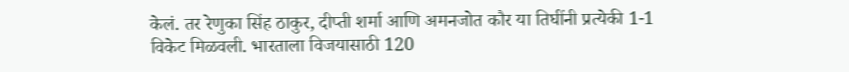केलं. तर रेणुका सिंह ठाकुर, दीप्ती शर्मा आणि अमनजोत कौर या तिघींनी प्रत्येकी 1-1 विकेट मिळवली. भारताला विजयासाठी 120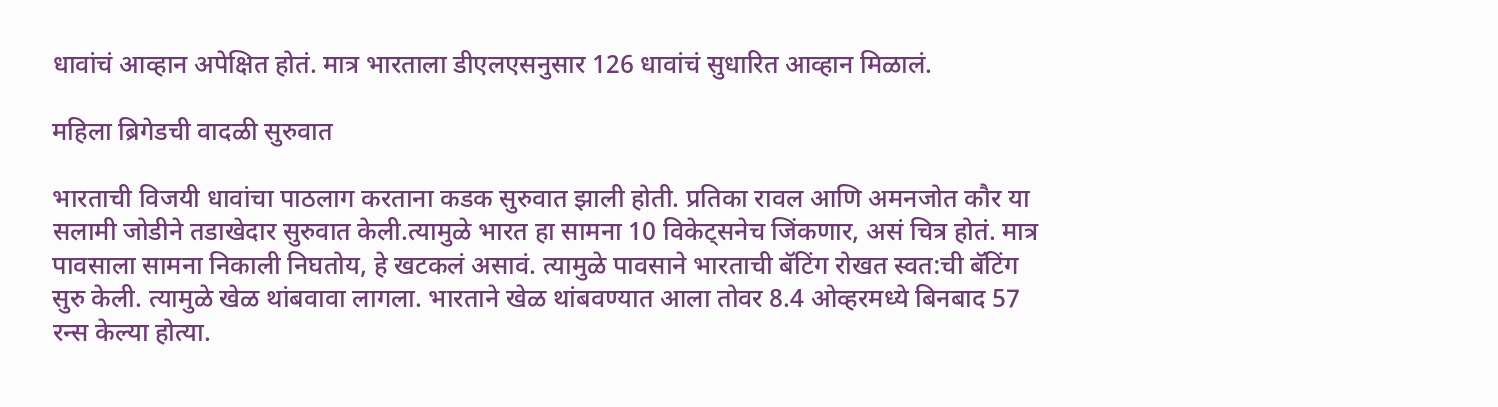धावांचं आव्हान अपेक्षित होतं. मात्र भारताला डीएलएसनुसार 126 धावांचं सुधारित आव्हान मिळालं.

महिला ब्रिगेडची वादळी सुरुवात

भारताची विजयी धावांचा पाठलाग करताना कडक सुरुवात झाली होती. प्रतिका रावल आणि अमनजोत कौर या सलामी जोडीने तडाखेदार सुरुवात केली.त्यामुळे भारत हा सामना 10 विकेट्सनेच जिंकणार, असं चित्र होतं. मात्र पावसाला सामना निकाली निघतोय, हे खटकलं असावं. त्यामुळे पावसाने भारताची बॅटिंग रोखत स्वत:ची बॅटिंग सुरु केली. त्यामुळे खेळ थांबवावा लागला. भारताने खेळ थांबवण्यात आला तोवर 8.4 ओव्हरमध्ये बिनबाद 57 रन्स केल्या होत्या.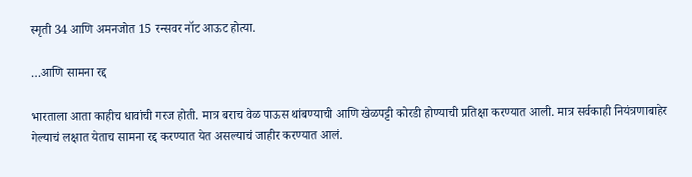स्मृती 34 आणि अमनजोत 15 रन्सवर नॉट आऊट होत्या.

…आणि सामना रद्द

भारताला आता काहीच धावांची गरज होती. मात्र बराच वेळ पाऊस थांबण्याची आणि खेळपट्टी कोरडी होण्याची प्रतिक्षा करण्यात आली. मात्र सर्वकाही नियंत्रणाबाहेर गेल्याचं लक्षात येताच सामना रद्द करण्यात येत असल्याचं जाहीर करण्यात आलं.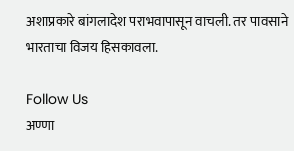अशाप्रकारे बांगलादेश पराभवापासून वाचली. तर पावसाने भारताचा विजय हिसकावला.

Follow Us
अण्णा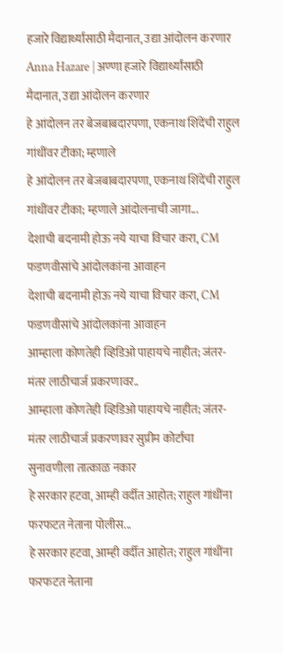हजारे विद्यार्थ्यांसाठी मैदानात, उद्या आंदोलन करणार
Anna Hazare | अण्णा हजारे विद्यार्थ्यांसाठी मैदानात, उद्या आंदोलन करणार
हे आंदोलन तर बेजबाबदारपणा, एकनाथ शिंदेंची राहुल गांधींवर टीका; म्हणाले
हे आंदोलन तर बेजबाबदारपणा, एकनाथ शिंदेंची राहुल गांधींवर टीका; म्हणाले आंदोलनाची जागा...
देशाची बदनामी होऊ नये याचा विचार करा, CM फडणवीसांचे आंदोलकांना आवाहन
देशाची बदनामी होऊ नये याचा विचार करा, CM फडणवीसांचे आंदोलकांना आवाहन
आम्हाला कोणतेही व्हिडिओ पाहायचे नाहीत; जंतर-मंतर लाठीचार्ज प्रकरणावर..
आम्हाला कोणतेही व्हिडिओ पाहायचे नाहीत; जंतर-मंतर लाठीचार्ज प्रकरणावर सुप्रीम कोर्टाचा सुनावणीला तात्काळ नकार
हे सरकार हटवा, आम्ही वर्दीत आहोत; राहुल गांधींना फरफटत नेताना पोलीस...
हे सरकार हटवा, आम्ही वर्दीत आहोत; राहुल गांधींना फरफटत नेताना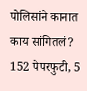पोलिसांने कानात काय सांगितलं?
152 पेपरफुटी, 5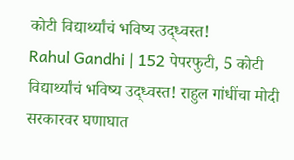कोटी विद्यार्थ्यांचं भविष्य उद्ध्वस्त!
Rahul Gandhi | 152 पेपरफुटी, 5 कोटी विद्यार्थ्यांचं भविष्य उद्ध्वस्त! राहुल गांधींचा मोदी सरकारवर घणाघात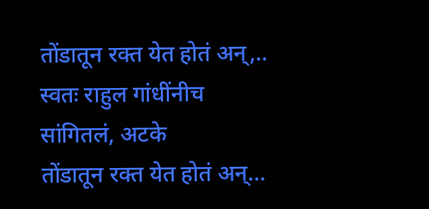तोंडातून रक्त येत होतं अन्,.. स्वतः राहुल गांधींनीच सांगितलं, अटके
तोंडातून रक्त येत होतं अन्...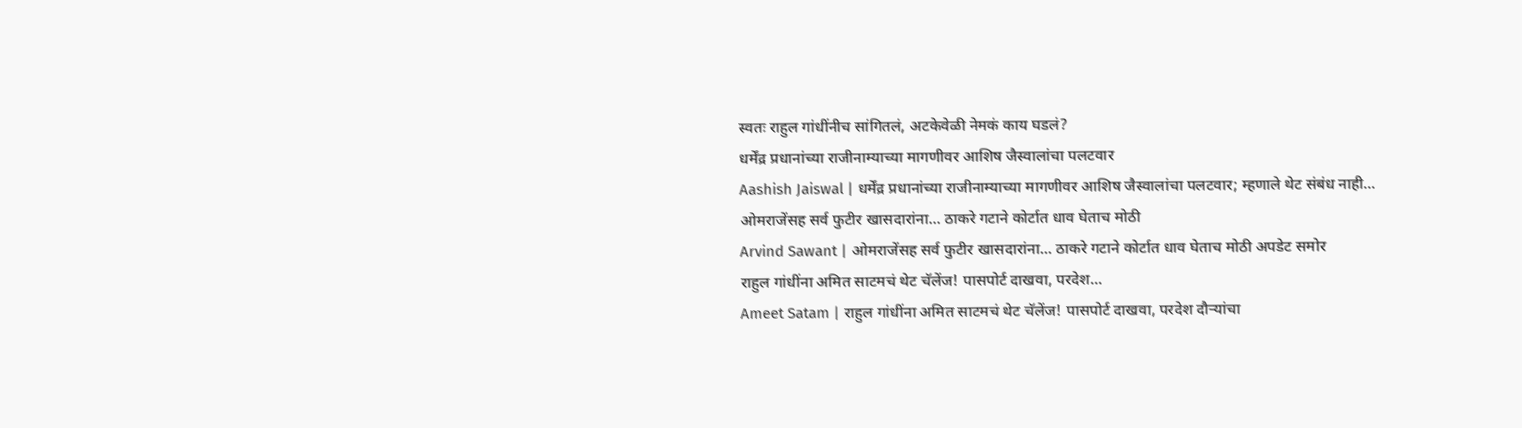स्वतः राहुल गांधींनीच सांगितलं, अटकेवेळी नेमकं काय घडलं?
धर्मेंद्र प्रधानांच्या राजीनाम्याच्या मागणीवर आशिष जैस्वालांचा पलटवार
Aashish Jaiswal | धर्मेंद्र प्रधानांच्या राजीनाम्याच्या मागणीवर आशिष जैस्वालांचा पलटवार; म्हणाले थेट संबंध नाही...
ओमराजेंसह सर्व फुटीर खासदारांना... ठाकरे गटाने कोर्टात धाव घेताच मोठी
Arvind Sawant | ओमराजेंसह सर्व फुटीर खासदारांना... ठाकरे गटाने कोर्टात धाव घेताच मोठी अपडेट समोर
राहुल गांधींना अमित साटमचं थेट चॅलेंज! पासपोर्ट दाखवा, परदेश...
Ameet Satam | राहुल गांधींना अमित साटमचं थेट चॅलेंज! पासपोर्ट दाखवा, परदेश दौऱ्यांचा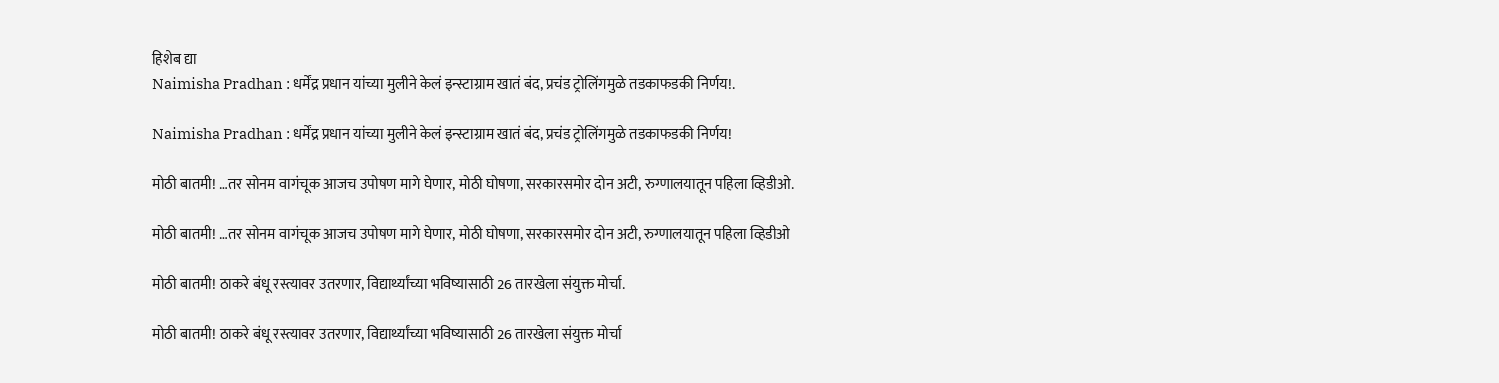हिशेब द्या
Naimisha Pradhan : धर्मेंद्र प्रधान यांच्या मुलीने केलं इन्स्टाग्राम खातं बंद, प्रचंड ट्रोलिंगमुळे तडकाफडकी निर्णय!.

Naimisha Pradhan : धर्मेंद्र प्रधान यांच्या मुलीने केलं इन्स्टाग्राम खातं बंद, प्रचंड ट्रोलिंगमुळे तडकाफडकी निर्णय!

मोठी बातमी! …तर सोनम वागंचूक आजच उपोषण मागे घेणार, मोठी घोषणा, सरकारसमोर दोन अटी, रुग्णालयातून पहिला व्हिडीओ.

मोठी बातमी! …तर सोनम वागंचूक आजच उपोषण मागे घेणार, मोठी घोषणा, सरकारसमोर दोन अटी, रुग्णालयातून पहिला व्हिडीओ

मोठी बातमी! ठाकरे बंधू रस्त्यावर उतरणार, विद्यार्थ्यांच्या भविष्यासाठी 26 तारखेला संयुक्त मोर्चा.

मोठी बातमी! ठाकरे बंधू रस्त्यावर उतरणार, विद्यार्थ्यांच्या भविष्यासाठी 26 तारखेला संयुक्त मोर्चा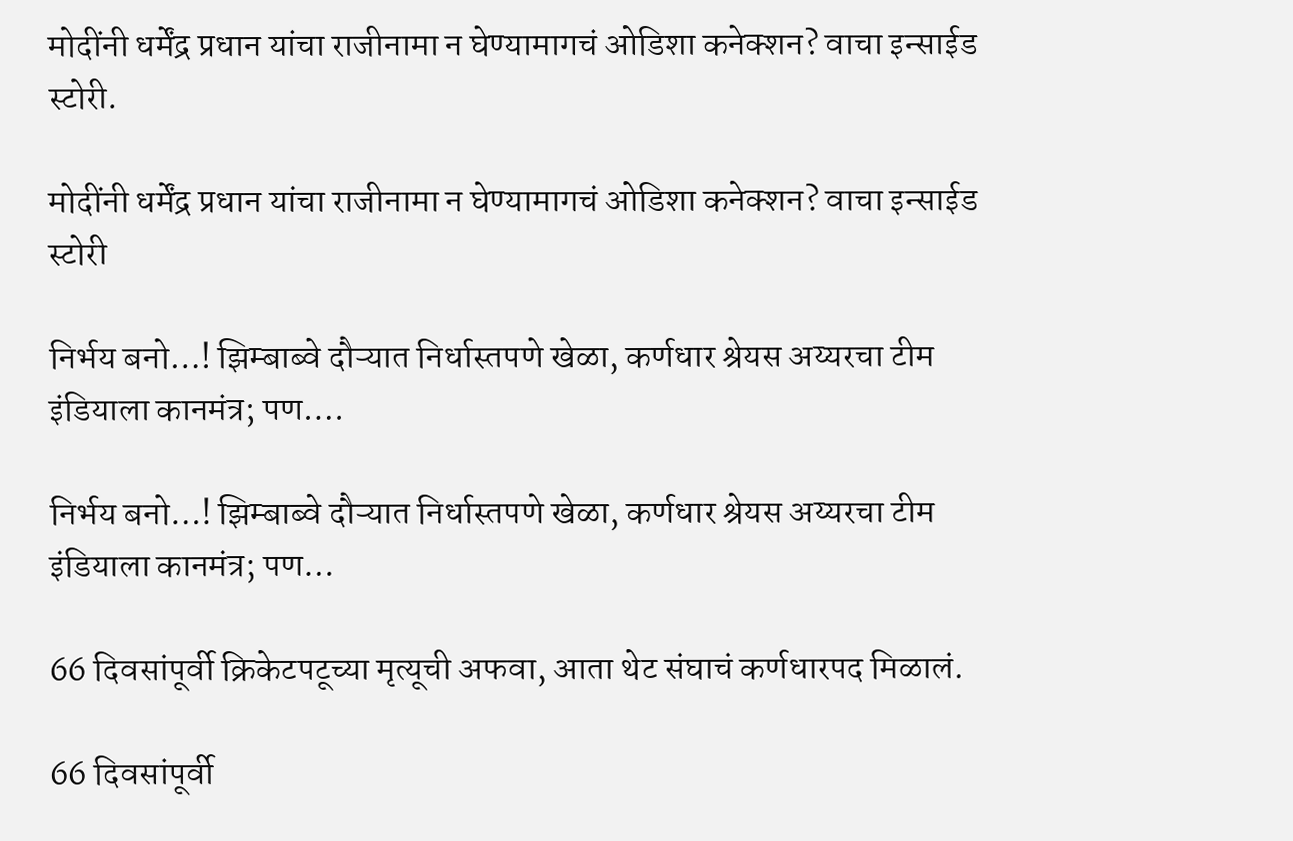मोदींनी धर्मेंद्र प्रधान यांचा राजीनामा न घेण्यामागचं ओडिशा कनेक्शन? वाचा इन्साईड स्टोरी.

मोदींनी धर्मेंद्र प्रधान यांचा राजीनामा न घेण्यामागचं ओडिशा कनेक्शन? वाचा इन्साईड स्टोरी

निर्भय बनो…! झिम्बाब्वे दौऱ्यात निर्धास्तपणे खेळा, कर्णधार श्रेयस अय्यरचा टीम इंडियाला कानमंत्र; पण….

निर्भय बनो…! झिम्बाब्वे दौऱ्यात निर्धास्तपणे खेळा, कर्णधार श्रेयस अय्यरचा टीम इंडियाला कानमंत्र; पण…

66 दिवसांपूर्वी क्रिकेटपटूच्या मृत्यूची अफवा, आता थेट संघाचं कर्णधारपद मिळालं.

66 दिवसांपूर्वी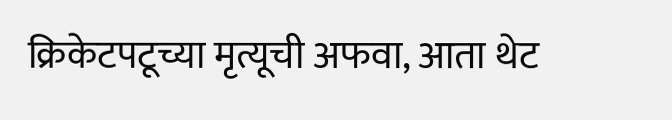क्रिकेटपटूच्या मृत्यूची अफवा, आता थेट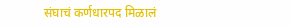संघाचं कर्णधारपद मिळालं